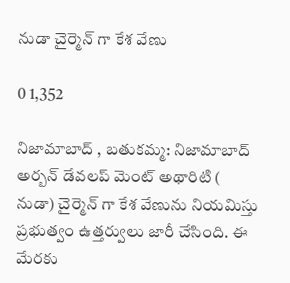నుడా చైర్మెన్ గా కేశ వేణు

0 1,352

నిజామాబాద్ , బతుకమ్మ: నిజామాబాద్ అర్బన్ డేవలప్ మెంట్ అథారిటి ( నుడా) చైర్మెన్ గా కేశ వేణును నియమిస్తు ప్రభుత్వం ఉత్తర్వులు జారీ చేసింది. ఈ మేరకు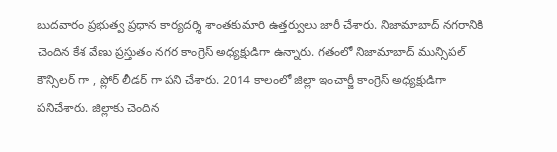బుదవారం ప్రభుత్వ ప్రధాన కార్యదర్శి శాంతకుమారి ఉత్తర్వులు జారీ చేశారు. నిజామాబాద్ నగరానికి చెందిన కేశ వేణు ప్రస్తుతం నగర కాంగ్రెస్ అధ్యక్షుడిగా ఉన్నారు. గతంలో నిజామాబాద్ మున్సిపల్ కౌన్సిలర్ గా , ప్లోర్ లీడర్ గా పని చేశారు. 2014 కాలంలో జిల్లా ఇంచార్జీ కాంగ్రెస్ అధ్యక్షుడిగా పనిచేశారు. జిల్లాకు చెందిన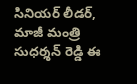సినియర్ లీడర్, మాజీ మంత్రి సుధర్శన్ రెడ్డి ఈ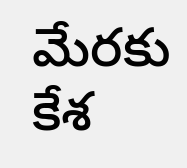మేరకు కేశ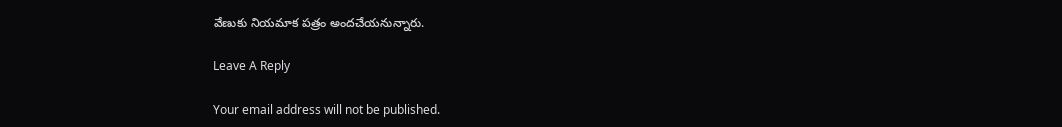వేణుకు నియమాక పత్రం అందచేయనున్నారు.

Leave A Reply

Your email address will not be published.